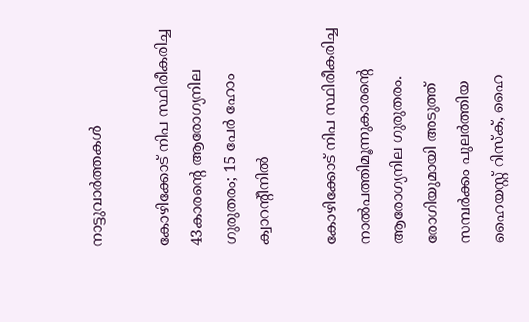നാട്ടുവാര്‍ത്തകള്‍

കോഴിക്കോട് നിപ സ്ഥിരീകരിച്ച 43കാരന്റെ ആരോഗ്യനില ഗുരുതരം; 15 പേര്‍ ഹോം ക്വാറന്റീനില്‍

കോഴിക്കോട് നിപ സ്ഥിരീകരിച്ച നാല്‍പത്തിമൂന്നുകാരന്റെ ആരോഗ്യനില ഗുരുതരം. രോഗിയുമായി അടുത്ത് സമ്പര്‍ക്കം പുലര്‍ത്തിയ ഹൈയസ്റ്റ് റിസ്‌ക്, ഹൈ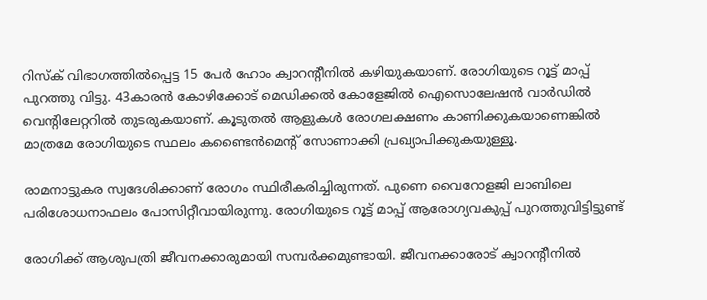റിസ്‌ക് വിഭാഗത്തില്‍പ്പെട്ട 15 പേര്‍ ഹോം ക്വാറന്റീനില്‍ കഴിയുകയാണ്. രോഗിയുടെ റൂട്ട് മാപ്പ് പുറത്തു വിട്ടു. 43കാരന്‍ കോഴിക്കോട് മെഡിക്കല്‍ കോളേജില്‍ ഐസൊലേഷന്‍ വാര്‍ഡില്‍ വെന്റിലേറ്ററില്‍ തുടരുകയാണ്. കൂടുതല്‍ ആളുകള്‍ രോഗലക്ഷണം കാണിക്കുകയാണെങ്കില്‍ മാത്രമേ രോഗിയുടെ സ്ഥലം കണ്ടൈന്‍മെന്റ് സോണാക്കി പ്രഖ്യാപിക്കുകയുള്ളൂ.

രാമനാട്ടുകര സ്വദേശിക്കാണ് രോഗം സ്ഥിരീകരിച്ചിരുന്നത്. പുണെ വൈറോളജി ലാബിലെ പരിശോധനാഫലം പോസിറ്റീവായിരുന്നു. രോഗിയുടെ റൂട്ട് മാപ്പ് ആരോഗ്യവകുപ്പ് പുറത്തുവിട്ടിട്ടുണ്ട്

രോഗിക്ക് ആശുപത്രി ജീവനക്കാരുമായി സമ്പര്‍ക്കമുണ്ടായി. ജീവനക്കാരോട് ക്വാറന്റീനില്‍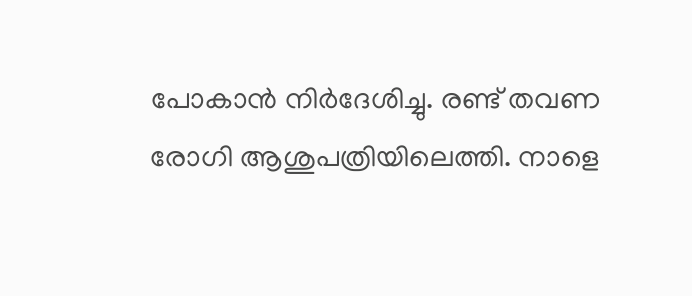പോകാന്‍ നിര്‍ദേശിച്ചു. രണ്ട് തവണ രോഗി ആശുപത്രിയിലെത്തി. നാളെ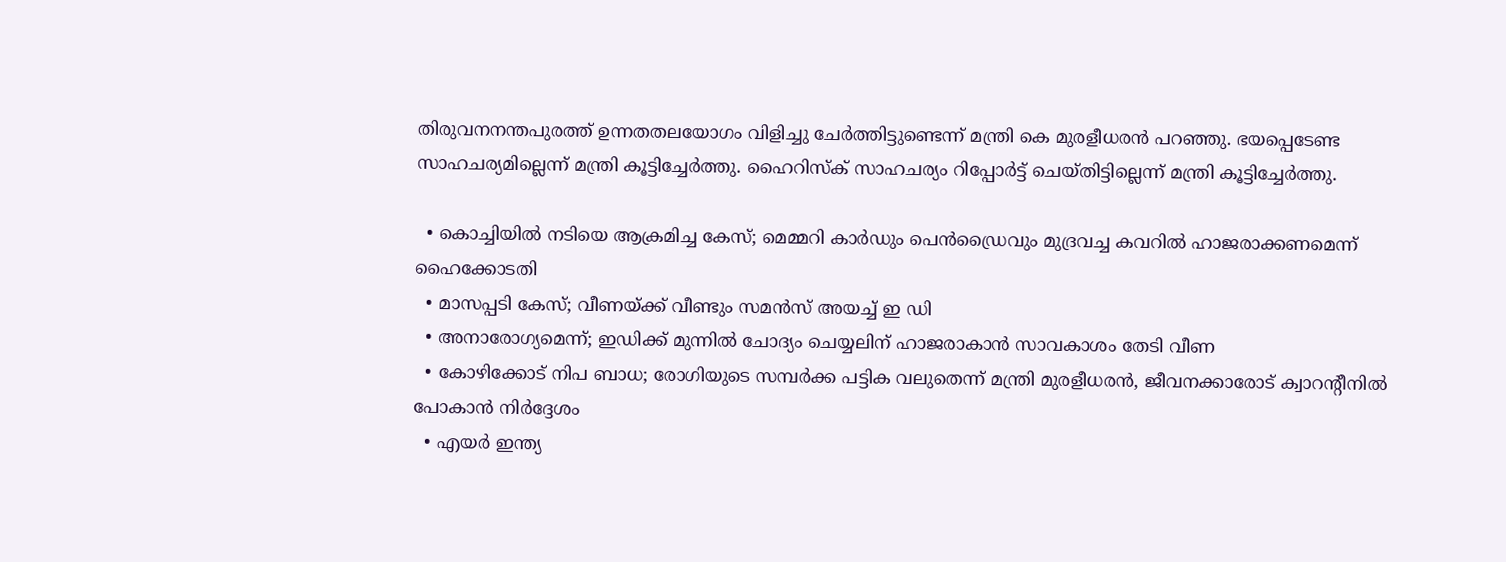തിരുവനനന്തപുരത്ത് ഉന്നതതലയോഗം വിളിച്ചു ചേര്‍ത്തിട്ടുണ്ടെന്ന് മന്ത്രി കെ മുരളീധരന്‍ പറഞ്ഞു. ഭയപ്പെടേണ്ട സാഹചര്യമില്ലെന്ന് മന്ത്രി കൂട്ടിച്ചേര്‍ത്തു. ഹൈറിസ്ക് സാഹചര്യം റിപ്പോര്‍ട്ട് ചെയ്തിട്ടില്ലെന്ന് മന്ത്രി കൂട്ടിച്ചേര്‍ത്തു.

  • കൊച്ചിയില്‍ നടിയെ ആക്രമിച്ച കേസ്; മെമ്മറി കാര്‍ഡും പെന്‍ഡ്രൈവും മുദ്രവച്ച കവറില്‍ ഹാജരാക്കണമെന്ന് ഹൈക്കോടതി
  • മാസപ്പടി കേസ്; വീണയ്ക്ക് വീണ്ടും സമന്‍സ് അയച്ച് ഇ ഡി
  • അനാരോഗ്യമെന്ന്; ഇഡിക്ക് മുന്നില്‍ ചോദ്യം ചെയ്യലിന് ഹാജരാകാന്‍ സാവകാശം തേടി വീണ
  • കോഴിക്കോട് നിപ ബാധ; രോഗിയുടെ സമ്പര്‍ക്ക പട്ടിക വലുതെന്ന് മന്ത്രി മുരളീധരന്‍, ജീവനക്കാരോട് ക്വാറന്റീനില്‍ പോകാന്‍ നിര്‍ദ്ദേശം
  • എയര്‍ ഇന്ത്യ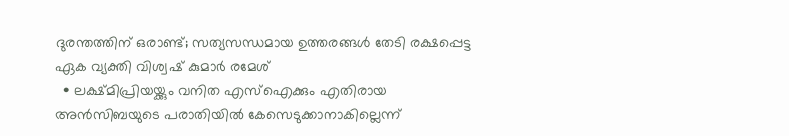ദുരന്തത്തിന് ഒരാണ്ട്; സത്യസന്ധമായ ഉത്തരങ്ങള്‍ തേടി രക്ഷപ്പെട്ട ഏക വ്യക്തി വിശ്വഷ് കുമാര്‍ രമേശ്
  • ലക്ഷ്മിപ്രിയയ്ക്കും വനിത എസ്‌ഐക്കും എതിരായ അന്‍സിബയുടെ പരാതിയില്‍ കേസെടുക്കാനാകില്ലെന്ന്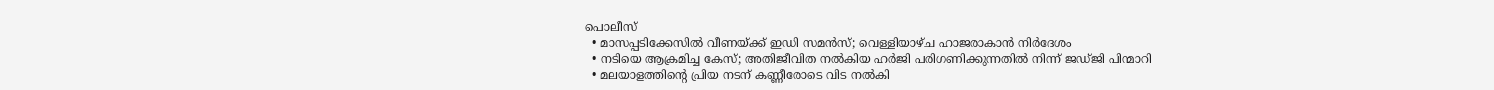പൊലീസ്
  • മാസപ്പടിക്കേസില്‍ വീണയ്ക്ക് ഇഡി സമന്‍സ്; വെള്ളിയാഴ്ച ഹാജരാകാന്‍ നിര്‍ദേശം
  • നടിയെ ആക്രമിച്ച കേസ്; അതിജീവിത നല്‍കിയ ഹര്‍ജി പരിഗണിക്കുന്നതില്‍ നിന്ന് ജഡ്ജി പിന്മാറി
  • മലയാളത്തിന്റെ പ്രിയ നടന് കണ്ണീരോടെ വിട നല്‍കി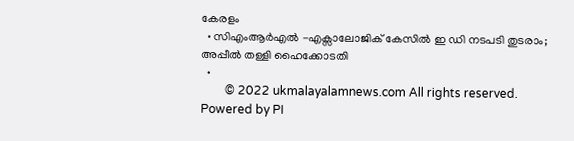കേരളം
  • സിഎംആര്‍എല്‍ -എക്സാലോജിക് കേസില്‍ ഇ ഡി നടപടി തുടരാം; അപ്പീല്‍ തള്ളി ഹൈക്കോടതി
  •
        © 2022 ukmalayalamnews.com All rights reserved. Powered by PI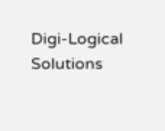Digi-Logical Solutions